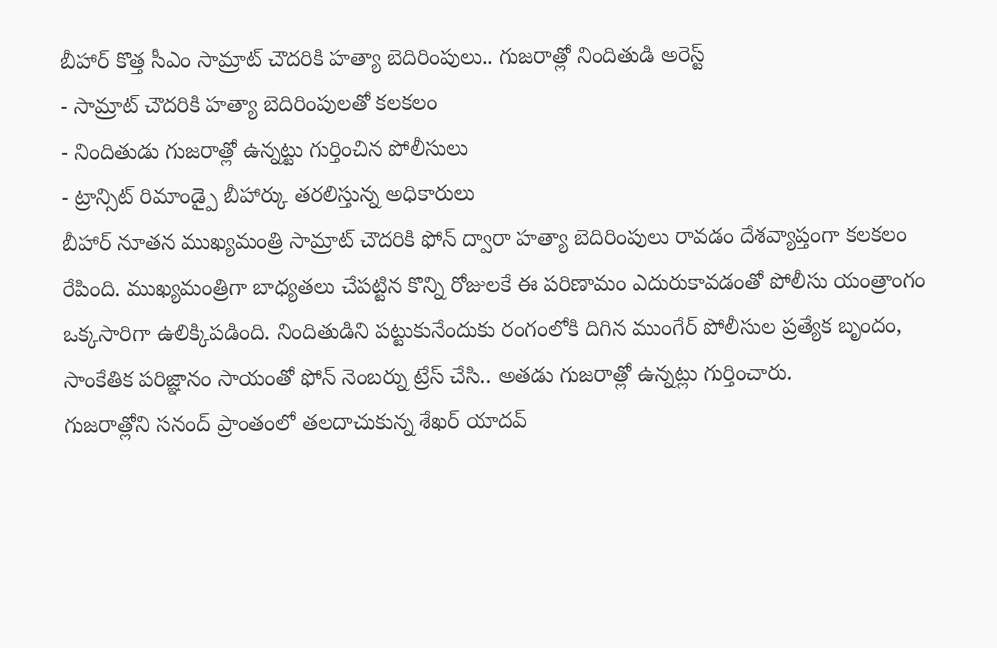బీహార్ కొత్త సీఎం సామ్రాట్ చౌదరికి హత్యా బెదిరింపులు.. గుజరాత్లో నిందితుడి అరెస్ట్
- సామ్రాట్ చౌదరికి హత్యా బెదిరింపులతో కలకలం
- నిందితుడు గుజరాత్లో ఉన్నట్టు గుర్తించిన పోలీసులు
- ట్రాన్సిట్ రిమాండ్పై బీహార్కు తరలిస్తున్న అధికారులు
బీహార్ నూతన ముఖ్యమంత్రి సామ్రాట్ చౌదరికి ఫోన్ ద్వారా హత్యా బెదిరింపులు రావడం దేశవ్యాప్తంగా కలకలం రేపింది. ముఖ్యమంత్రిగా బాధ్యతలు చేపట్టిన కొన్ని రోజులకే ఈ పరిణామం ఎదురుకావడంతో పోలీసు యంత్రాంగం ఒక్కసారిగా ఉలిక్కిపడింది. నిందితుడిని పట్టుకునేందుకు రంగంలోకి దిగిన ముంగేర్ పోలీసుల ప్రత్యేక బృందం, సాంకేతిక పరిజ్ఞానం సాయంతో ఫోన్ నెంబర్ను ట్రేస్ చేసి.. అతడు గుజరాత్లో ఉన్నట్లు గుర్తించారు.
గుజరాత్లోని సనంద్ ప్రాంతంలో తలదాచుకున్న శేఖర్ యాదవ్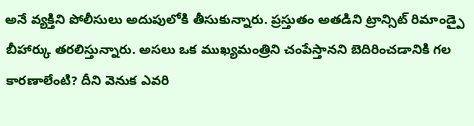అనే వ్యక్తిని పోలీసులు అదుపులోకి తీసుకున్నారు. ప్రస్తుతం అతడిని ట్రాన్సిట్ రిమాండ్పై బీహార్కు తరలిస్తున్నారు. అసలు ఒక ముఖ్యమంత్రిని చంపేస్తానని బెదిరించడానికి గల కారణాలేంటి? దీని వెనుక ఎవరి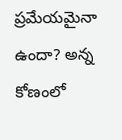ప్రమేయమైనా ఉందా? అన్న కోణంలో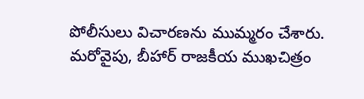పోలీసులు విచారణను ముమ్మరం చేశారు.
మరోవైపు, బీహార్ రాజకీయ ముఖచిత్రం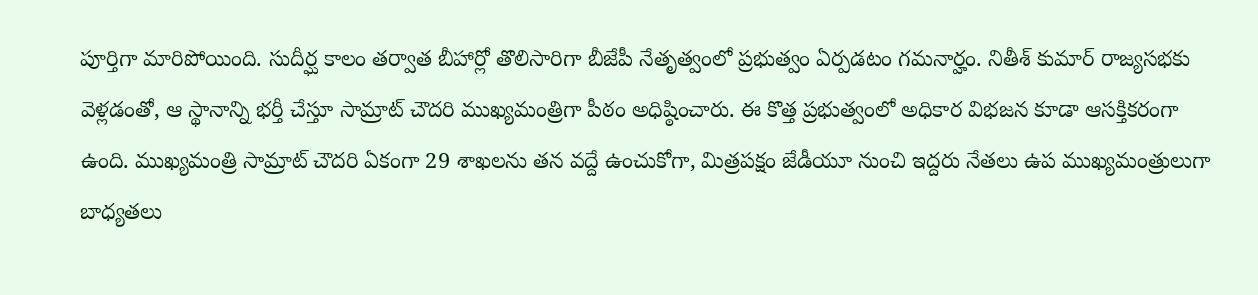పూర్తిగా మారిపోయింది. సుదీర్ఘ కాలం తర్వాత బీహార్లో తొలిసారిగా బీజేపీ నేతృత్వంలో ప్రభుత్వం ఏర్పడటం గమనార్హం. నితీశ్ కుమార్ రాజ్యసభకు వెళ్లడంతో, ఆ స్థానాన్ని భర్తీ చేస్తూ సామ్రాట్ చౌదరి ముఖ్యమంత్రిగా పీఠం అధిష్ఠించారు. ఈ కొత్త ప్రభుత్వంలో అధికార విభజన కూడా ఆసక్తికరంగా ఉంది. ముఖ్యమంత్రి సామ్రాట్ చౌదరి ఏకంగా 29 శాఖలను తన వద్దే ఉంచుకోగా, మిత్రపక్షం జేడీయూ నుంచి ఇద్దరు నేతలు ఉప ముఖ్యమంత్రులుగా బాధ్యతలు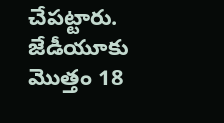చేపట్టారు. జేడీయూకు మొత్తం 18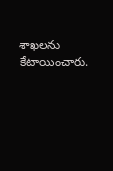శాఖలను కేటాయించారు.